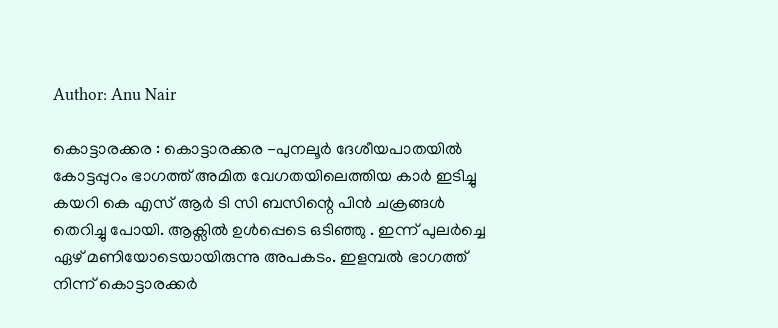Author: Anu Nair

കൊട്ടാരക്കര : കൊട്ടാരക്കര -പുനലൂർ ദേശീയപാതയിൽ കോട്ടപ്പുറം ഭാഗത്ത് അമിത വേഗതയിലെത്തിയ കാർ ഇടിച്ചു കയറി കെ എസ് ആർ ടി സി ബസിന്റെ പിൻ ചക്രങ്ങൾ തെറിച്ചു പോയി. ആക്സിൽ ഉൾപ്പെടെ ഒടിഞ്ഞു . ഇന്ന് പുലർച്ചെ ഏഴ് മണിയോടെയായിരുന്നു അപകടം. ഇളമ്പൽ ഭാഗത്ത് നിന്ന് കൊട്ടാരക്കർ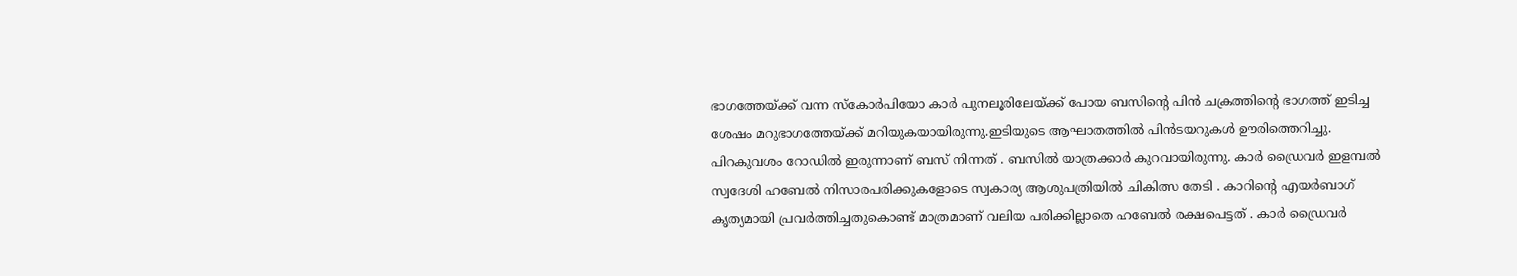ഭാഗത്തേയ്ക്ക് വന്ന സ്കോർപിയോ കാർ പുനലൂരിലേയ്ക്ക് പോയ ബസിന്റെ പിൻ ചക്രത്തിന്റെ ഭാഗത്ത് ഇടിച്ച ശേഷം മറുഭാഗത്തേയ്ക്ക് മറിയുകയായിരുന്നു.ഇടിയുടെ ആഘാതത്തിൽ പിൻടയറുകൾ ഊരിത്തെറിച്ചു. പിറകുവശം റോഡിൽ ഇരുന്നാണ് ബസ് നിന്നത് . ബസിൽ യാത്രക്കാർ കുറവായിരുന്നു. കാർ ഡ്രൈവർ ഇളമ്പൽ സ്വദേശി ഹബേൽ നിസാരപരിക്കുകളോടെ സ്വകാര്യ ആശുപത്രിയിൽ ചികിത്സ തേടി . കാറിന്റെ എയർബാഗ് കൃത്യമായി പ്രവർത്തിച്ചതുകൊണ്ട് മാത്രമാണ് വലിയ പരിക്കില്ലാതെ ഹബേൽ രക്ഷപെട്ടത് . കാർ ഡ്രൈവർ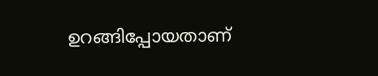ഉറങ്ങിപ്പോയതാണ്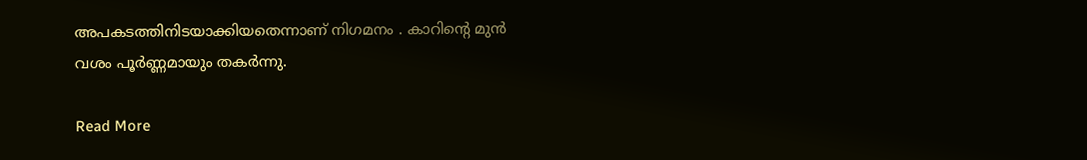അപകടത്തിനിടയാക്കിയതെന്നാണ് നിഗമനം . കാറിന്റെ മുൻ വശം പൂർണ്ണമായും തകർന്നു.

Read More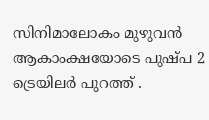സിനിമാലോകം മുഴുവൻ ആകാംക്ഷയോടെ പുഷ്പ 2 ട്രെയിലർ പുറത്ത് .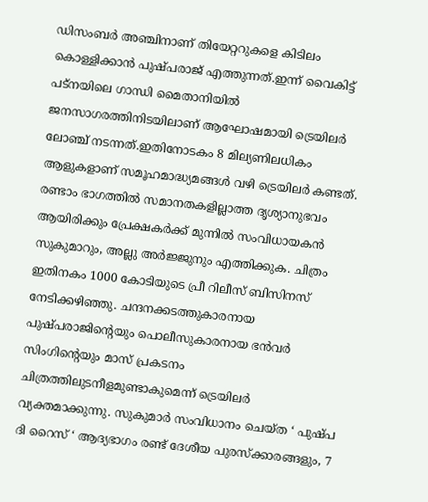ഡിസംബർ അഞ്ചിനാണ് തിയേറ്ററുകളെ കിടിലം കൊള്ളിക്കാൻ പുഷ്പരാജ് എത്തുന്നത്.ഇന്ന് വൈകിട്ട് പട്‌നയിലെ ഗാന്ധി മൈതാനിയിൽ ജനസാഗരത്തിനിടയിലാണ് ആഘോഷമായി ട്രെയിലർ ലോഞ്ച് നടന്നത്.ഇതിനോടകം 8 മില്യണിലധികം ആളുകളാണ് സമൂഹമാദ്ധ്യമങ്ങൾ വഴി ട്രെയിലർ കണ്ടത്. രണ്ടാം ഭാഗത്തിൽ സമാനതകളില്ലാത്ത ദൃശ്യാനുഭവം ആയിരിക്കും പ്രേക്ഷകർക്ക് മുന്നിൽ സംവിധായകൻ സുകുമാറും, അല്ലു അർജ്ജുനും എത്തിക്കുക. ചിത്രം ഇതിനകം 1000 കോടിയുടെ പ്രീ റിലീസ് ബിസിനസ് നേടിക്കഴിഞ്ഞു. ചന്ദനക്കടത്തുകാരനായ പുഷ്പരാജിന്റെയും പൊലീസുകാരനായ ഭൻവർ സിംഗിന്റെയും മാസ് പ്രകടനം ചിത്രത്തിലുടനീളമുണ്ടാകുമെന്ന് ട്രെയിലർ വ്യക്തമാക്കുന്നു. സുകുമാർ സംവിധാനം ചെയ്ത ‘ പുഷ്പ  ദി റൈസ് ‘ ആദ്യഭാഗം രണ്ട് ദേശീയ പുരസ്ക്കാരങ്ങളും, 7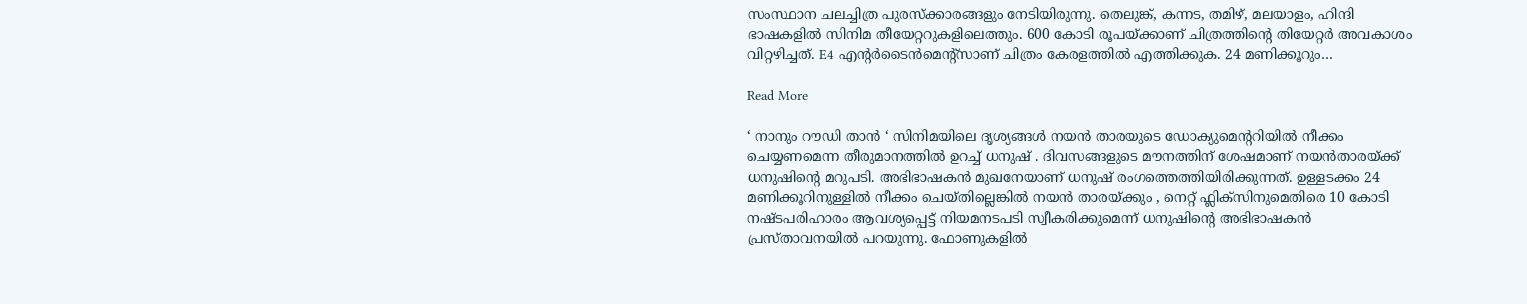സംസ്ഥാന ചലച്ചിത്ര പുരസ്ക്കാരങ്ങളും നേടിയിരുന്നു. തെലുങ്ക്, കന്നട, തമിഴ്, മലയാളം, ഹിന്ദി ഭാഷകളിൽ സിനിമ തീയേറ്ററുകളിലെത്തും. 600 കോടി രൂപയ്ക്കാണ് ചിത്രത്തിന്റെ തിയേറ്റർ അവകാശം വിറ്റഴിച്ചത്. E4 എന്റർടൈൻമെന്റ്‌സാണ് ചിത്രം കേരളത്തിൽ എത്തിക്കുക. 24 മണിക്കൂറും…

Read More

‘ നാനും റൗഡി താൻ ‘ സിനിമയിലെ ദൃശ്യങ്ങൾ നയൻ താരയുടെ ഡോക്യുമെൻ്ററിയിൽ നീക്കം ചെയ്യണമെന്ന തീരുമാനത്തിൽ ഉറച്ച് ധനുഷ് . ദിവസങ്ങളുടെ മൗനത്തിന് ശേഷമാണ് നയൻതാരയ്ക്ക് ധനുഷിന്റെ മറുപടി. അഭിഭാഷകൻ മുഖനേയാണ് ധനുഷ് രംഗത്തെത്തിയിരിക്കുന്നത്. ഉള്ളടക്കം 24 മണിക്കൂറിനുള്ളിൽ നീക്കം ചെയ്തില്ലെങ്കിൽ നയൻ താരയ്ക്കും , നെറ്റ് ഫ്ലിക്സിനുമെതിരെ 10 കോടി നഷ്ടപരിഹാരം ആവശ്യപ്പെട്ട് നിയമനടപടി സ്വീകരിക്കുമെന്ന് ധനുഷിൻ്റെ അഭിഭാഷകൻ പ്രസ്താവനയിൽ പറയുന്നു. ഫോണുകളിൽ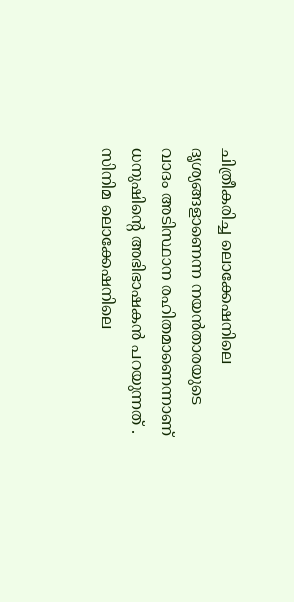ചിത്രീകരിച്ച ലൊക്കേഷനിലെ ദൃശ്യങ്ങളാണെന്ന നയൻതാരയുടെ വാദം അടിസ്ഥാന രഹിതമാണെന്നാണ് ധനുഷിൻ്റെ അഭിഭാഷകൻ പറയുന്നത് . സിനിമ ലൊക്കേഷനിലെ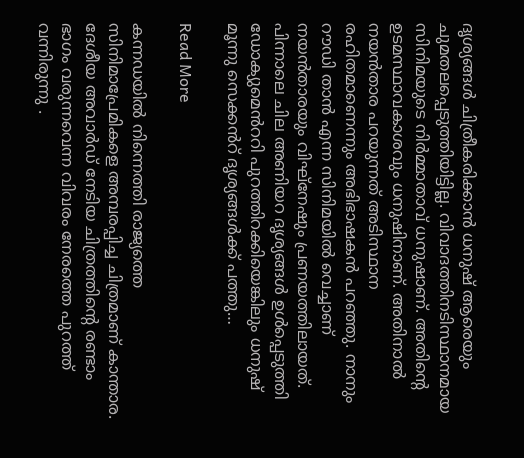ദൃശ്യങ്ങൾ ചിത്രീകരിക്കാൻ ധനുഷ് ആരെയും ചുമതലപ്പെടുത്തിയിട്ടില്ല. വിവാദത്തിനടിസ്ഥാനമായ സിനിമയുടെ നിർമ്മാതാവ് ധനുഷാണ്. അതിന്റെ ഉടമസ്ഥാവകാശവും ധനുഷിനാണ്. അതിനാൽ നയൻതാര പറയുന്നത് അടിസ്ഥാന രഹിതമാണെന്നും അഭിഭാഷകൻ പറഞ്ഞു. നാനും റൗഡി താൻ എന്ന സിനിമയിൽ വെച്ചാണ് നയൻതാരയും വിഘ്നേഷും പ്രണയത്തിലായത്. പിന്നാലെ ചില അണിയറ ദൃശ്യങ്ങൾ ഉൾപ്പെടുത്തി ഡോക്യുമെൻററി പുറത്തിറക്കിയെങ്കിലും ധനുഷ് മൂന്നു സെക്കൻറ് ദൃശ്യങ്ങൾക്ക് പത്തു…

Read More

കന്നഡയിൽ നിന്നെത്തി രാജ്യത്തെ സിനിമാപ്രേമികളെ അമ്പരപ്പിച്ച ചിത്രമാണ് കാന്താര. ദേശീയ അവാർഡ് നേടിയ ചിത്രത്തിന്റെ രണ്ടാം ഭാഗം വരുന്നവെന്ന വിവരം നേരത്തെ പുറത്ത് വന്നിരുന്നു .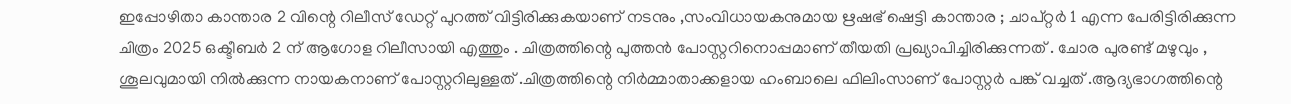ഇപ്പോഴിതാ കാന്താര 2 വിന്റെ റിലീസ് ഡേറ്റ് പുറത്ത് വിട്ടിരിക്കുകയാണ് നടനും ,സംവിധായകനുമായ ഋഷഭ് ഷെട്ടി കാന്താര ; ചാപ്റ്റർ 1 എന്ന പേരിട്ടിരിക്കുന്ന ചിത്രം 2025 ഒക്ടീബർ 2 ന് ആഗോള റിലീസായി എത്തും . ചിത്രത്തിന്റെ പുത്തൻ പോസ്റ്ററിനൊപ്പമാണ് തീയതി പ്രഖ്യാപിച്ചിരിക്കുന്നത് . ചോര പുരണ്ട് മഴുവും , ശൂലവുമായി നിൽക്കുന്ന നായകനാണ് പോസ്റ്ററിലുള്ളത് .ചിത്രത്തിന്റെ നിർമ്മാതാക്കളായ ഹംബാലെ ഫിലിംസാണ് പോസ്റ്റർ പങ്ക് വച്ചത് .ആദ്യഭാഗത്തിന്റെ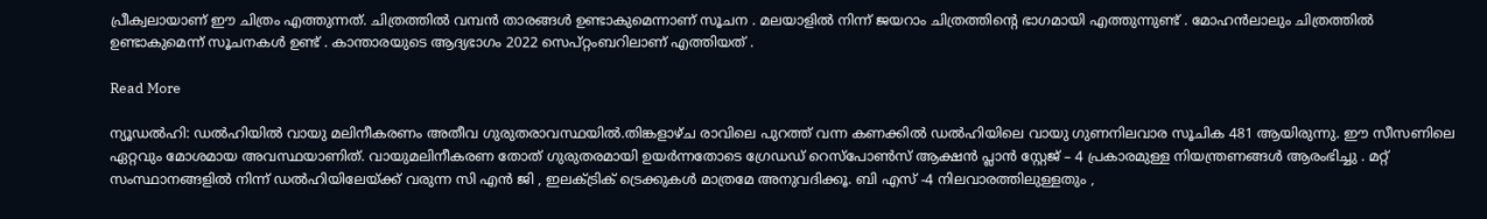പ്രീക്വലായാണ് ഈ ചിത്രം എത്തുന്നത്. ചിത്രത്തിൽ വമ്പൻ താരങ്ങൾ ഉണ്ടാകുമെന്നാണ് സൂചന . മലയാളിൽ നിന്ന് ജയറാം ചിത്രത്തിന്റെ ഭാഗമായി എത്തുന്നുണ്ട് . മോഹൻലാലും ചിത്രത്തിൽ ഉണ്ടാകുമെന്ന് സൂചനകൾ ഉണ്ട് . കാന്താരയുടെ ആദ്യഭാഗം 2022 സെപ്റ്റംബറിലാണ് എത്തിയത് .

Read More

ന്യൂഡൽഹി: ഡൽഹിയിൽ വായു മലിനീകരണം അതീവ ഗുരുതരാവസ്ഥയിൽ.തിങ്കളാഴ്ച രാവിലെ പുറത്ത് വന്ന കണക്കിൽ ഡൽഹിയിലെ വായു ഗുണനിലവാര സൂചിക 481 ആയിരുന്നു. ഈ സീസണിലെ ഏറ്റവും മോശമായ അവസ്ഥയാണിത്. വായുമലിനീകരണ തോത് ഗുരുതരമായി ഉയർന്നതോടെ ഗ്രേഡഡ് റെസ്പോൺസ് ആക്ഷൻ പ്ലാൻ സ്റ്റേജ് – 4 പ്രകാരമുള്ള നിയന്ത്രണങ്ങൾ ആരംഭിച്ചു . മറ്റ് സംസ്ഥാനങ്ങളിൽ നിന്ന് ഡൽഹിയിലേയ്ക്ക് വരുന്ന സി എൻ ജി , ഇലക്ട്രിക് ട്രെക്കുകൾ മാത്രമേ അനുവദിക്കൂ. ബി എസ് -4 നിലവാരത്തിലുള്ളതും ,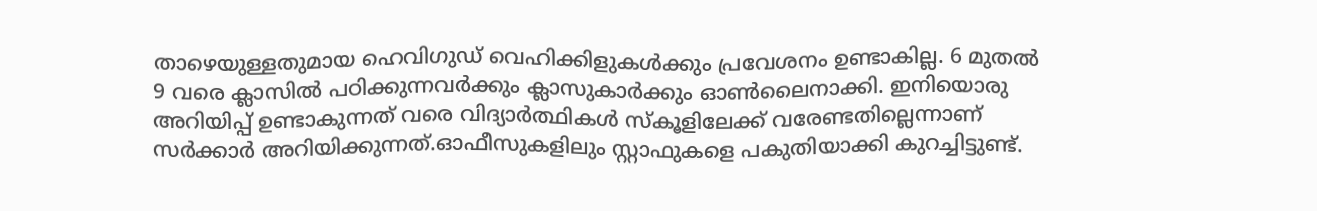താഴെയുള്ളതുമായ ഹെവിഗുഡ് വെഹിക്കിളുകൾക്കും പ്രവേശനം ഉണ്ടാകില്ല. 6 മുതൽ 9 വരെ ക്ലാസിൽ പഠിക്കുന്നവർക്കും ക്ലാസുകാർക്കും ഓൺലൈനാക്കി. ഇനിയൊരു അറിയിപ്പ് ഉണ്ടാകുന്നത് വരെ വിദ്യാർത്ഥികൾ സ്കൂളിലേക്ക് വരേണ്ടതില്ലെന്നാണ് സർക്കാർ അറിയിക്കുന്നത്.ഓഫീസുകളിലും സ്റ്റാഫുകളെ പകുതിയാക്കി കുറച്ചിട്ടുണ്ട്.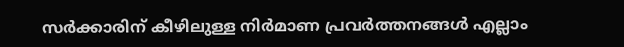സർക്കാരിന് കീഴിലുള്ള നിർമാണ പ്രവർത്തനങ്ങൾ എല്ലാം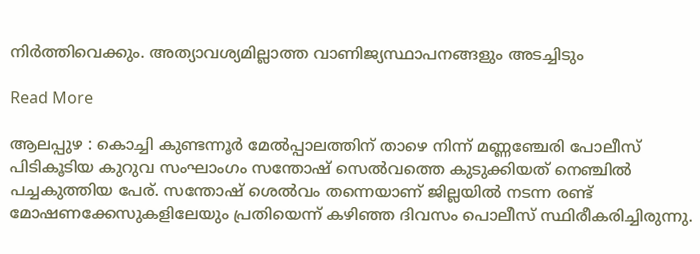നിർത്തിവെക്കും. അത്യാവശ്യമില്ലാത്ത വാണിജ്യസ്ഥാപനങ്ങളും അടച്ചിടും

Read More

ആലപ്പുഴ : കൊച്ചി കുണ്ടന്നൂർ മേൽപ്പാലത്തിന് താഴെ നിന്ന് മണ്ണഞ്ചേരി പോലീസ് പിടികൂടിയ കുറുവ സംഘാംഗം സന്തോഷ് സെൽവത്തെ കുടുക്കിയത് നെഞ്ചിൽ പച്ചകുത്തിയ പേര്. സന്തോഷ് ശെൽവം തന്നെയാണ് ജില്ലയിൽ നടന്ന രണ്ട് മോഷണക്കേസുകളിലേയും പ്രതിയെന്ന് കഴിഞ്ഞ ദിവസം പൊലീസ് സ്ഥിരീകരിച്ചിരുന്നു.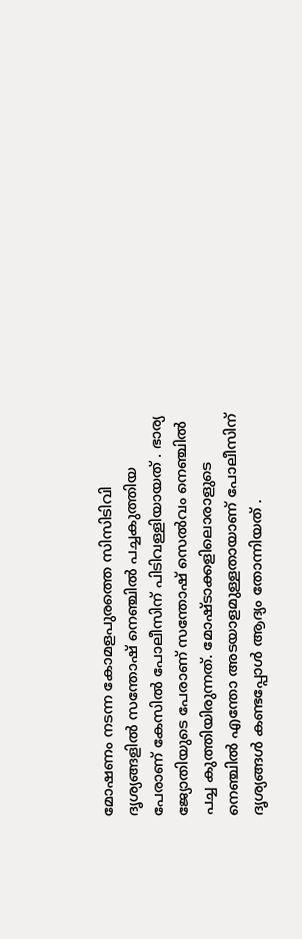മോഷണം നടന്ന കോമളപുരത്തെ സിസിടിവി ദൃശ്യങ്ങളിൽ സന്തോഷ് നെഞ്ചിൽ പച്ചകുത്തിയ പേരാണ് കേസിൽ പോലീസിന് പിടിവള്ളിയായത് . ഭാര്യ ജ്യോതിയുടെ പേരാണ് സന്തോഷ് സെൽവം നെഞ്ചിൽ പച്ച കുത്തിയിരുന്നത്. മോഷ്ടാക്കളിലൊരാളുടെ നെഞ്ചിൽ എന്തോ അടയാളമുള്ളതായാണ് പോലീസിന് ദൃശ്യങ്ങൾ കണ്ടപ്പോൾ ആദ്യം തോന്നിയത് .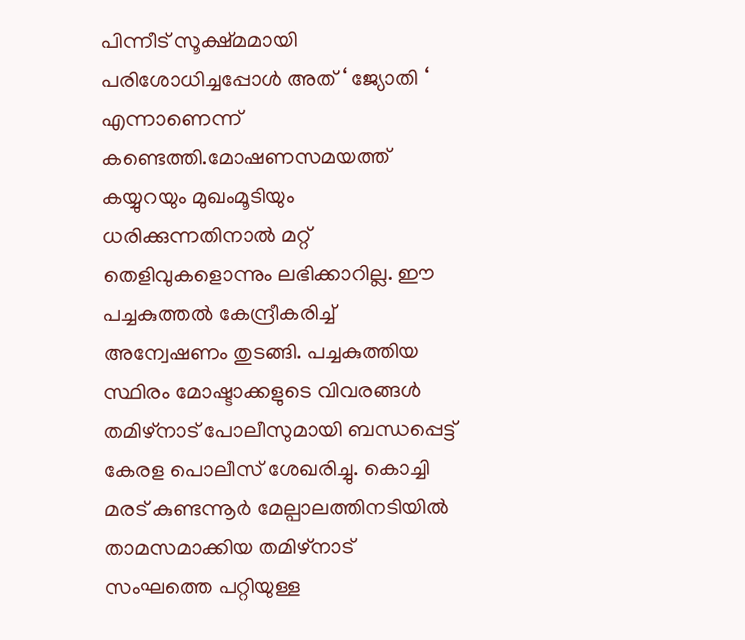പിന്നീട് സൂക്ഷ്മമായി പരിശോധിച്ചപ്പോൾ അത് ‘ ജ്യോതി ‘ എന്നാണെന്ന് കണ്ടെത്തി.മോഷണസമയത്ത് കയ്യുറയും മുഖംമൂടിയും ധരിക്കുന്നതിനാൽ മറ്റ് തെളിവുകളൊന്നും ലഭിക്കാറില്ല. ഈ പച്ചകുത്തൽ കേന്ദ്രീകരിച്ച് അന്വേഷണം തുടങ്ങി. പച്ചകുത്തിയ സ്ഥിരം മോഷ്ടാക്കളുടെ വിവരങ്ങൾ തമിഴ്‌നാട് പോലീസുമായി ബന്ധപ്പെട്ട് കേരള പൊലീസ് ശേഖരിച്ചു. കൊച്ചി മരട് കുണ്ടന്നൂർ മേല്പാലത്തിനടിയിൽ താമസമാക്കിയ തമിഴ്നാട് സംഘത്തെ പറ്റിയുള്ള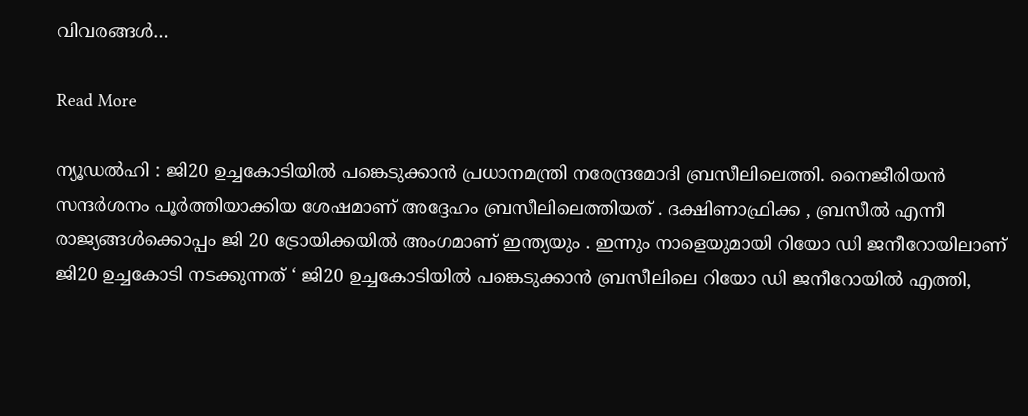വിവരങ്ങൾ…

Read More

ന്യൂഡൽഹി : ജി20 ഉച്ചകോടിയിൽ പങ്കെടുക്കാൻ പ്രധാനമന്ത്രി നരേന്ദ്രമോദി ബ്രസീലിലെത്തി. നൈജീരിയൻ സന്ദർശനം പൂർത്തിയാക്കിയ ശേഷമാണ് അദ്ദേഹം ബ്രസീലിലെത്തിയത് . ദക്ഷിണാഫ്രിക്ക , ബ്രസീൽ എന്നീ രാജ്യങ്ങൾക്കൊപ്പം ജി 20 ട്രോയിക്കയിൽ അംഗമാണ് ഇന്ത്യയും . ഇന്നും നാളെയുമായി റിയോ ഡി ജനീറോയിലാണ് ജി20 ഉച്ചകോടി നടക്കുന്നത് ‘ ജി20 ഉച്ചകോടിയിൽ പങ്കെടുക്കാൻ ബ്രസീലിലെ റിയോ ഡി ജനീറോയിൽ എത്തി,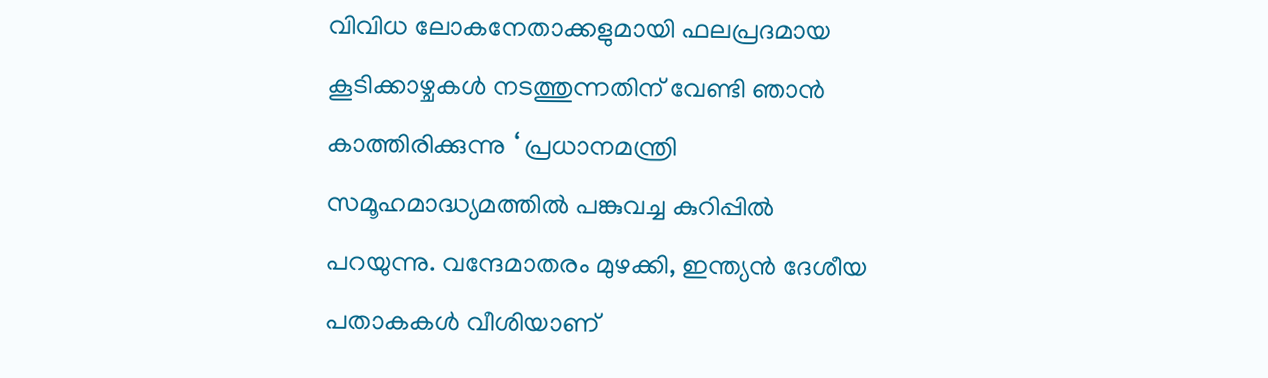വിവിധ ലോകനേതാക്കളുമായി ഫലപ്രദമായ കൂടിക്കാഴ്ചകൾ നടത്തുന്നതിന് വേണ്ടി ഞാൻ കാത്തിരിക്കുന്നു ‘ പ്രധാനമന്ത്രി സമൂഹമാദ്ധ്യമത്തിൽ പങ്കുവച്ച കുറിപ്പിൽ പറയുന്നു. വന്ദേമാതരം മുഴക്കി, ഇന്ത്യൻ ദേശീയ പതാകകൾ വീശിയാണ്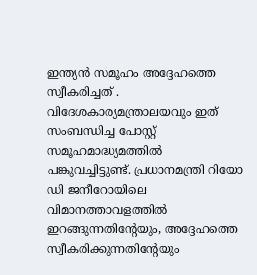ഇന്ത്യൻ സമൂഹം അദ്ദേഹത്തെ സ്വീകരിച്ചത് . വിദേശകാര്യമന്ത്രാലയവും ഇത് സംബന്ധിച്ച പോസ്റ്റ് സമൂഹമാദ്ധ്യമത്തിൽ പങ്കുവച്ചിട്ടുണ്ട്. പ്രധാനമന്ത്രി റിയോ ഡി ജനീറോയിലെ വിമാനത്താവളത്തിൽ ഇറങ്ങുന്നതിന്റേയും, അദ്ദേഹത്തെ സ്വീകരിക്കുന്നതിന്റേയും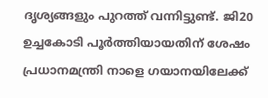ദൃശ്യങ്ങളും പുറത്ത് വന്നിട്ടുണ്ട്. ജി20 ഉച്ചകോടി പൂർത്തിയായതിന് ശേഷം പ്രധാനമന്ത്രി നാളെ ഗയാനയിലേക്ക്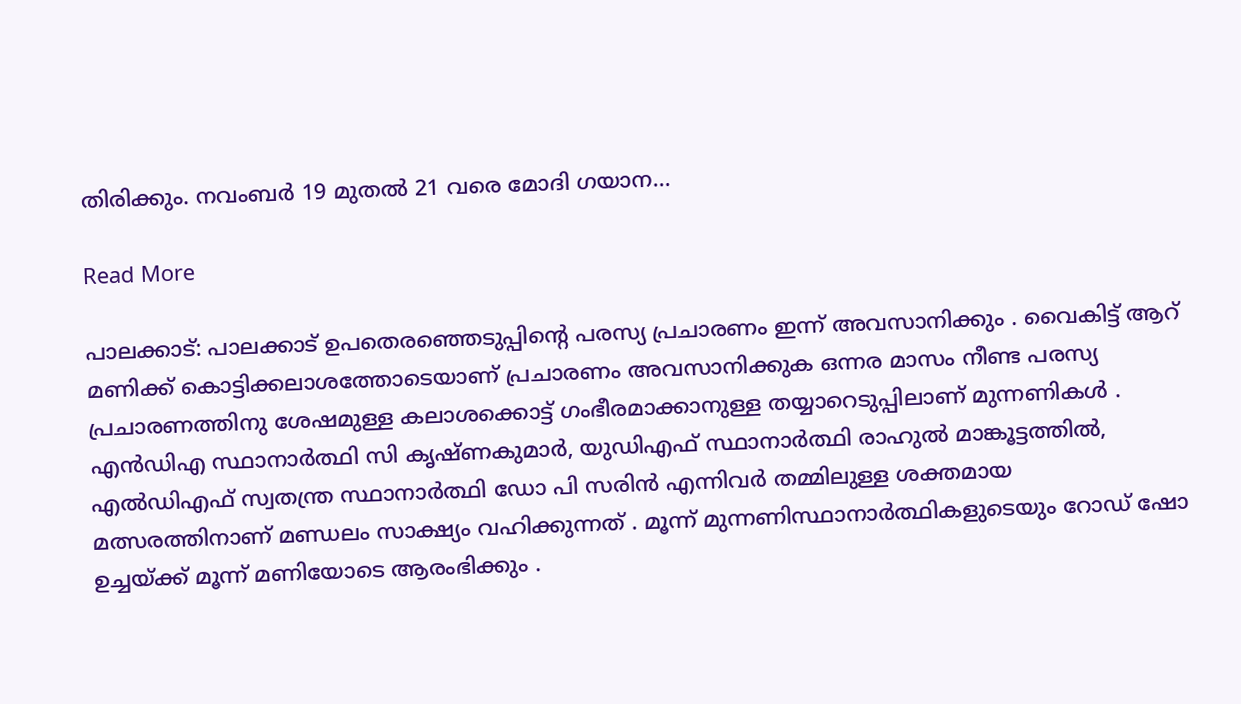തിരിക്കും. നവംബർ 19 മുതൽ 21 വരെ മോദി ഗയാന…

Read More

പാലക്കാട്: പാലക്കാട് ഉപതെരഞ്ഞെടുപ്പിന്റെ പരസ്യ പ്രചാരണം ഇന്ന് അവസാനിക്കും . വൈകിട്ട് ആറ് മണിക്ക് കൊട്ടിക്കലാശത്തോടെയാണ് പ്രചാരണം അവസാനിക്കുക ഒന്നര മാസം നീണ്ട പരസ്യ പ്രചാരണത്തിനു ശേഷമുള്ള കലാശക്കൊട്ട് ഗംഭീരമാക്കാനുള്ള തയ്യാറെടുപ്പിലാണ് മുന്നണികൾ . എൻഡിഎ സ്ഥാനാർത്ഥി സി കൃഷ്ണകുമാർ, യുഡിഎഫ് സ്ഥാനാർത്ഥി രാഹുൽ മാങ്കൂട്ടത്തിൽ, എൽഡിഎഫ് സ്വതന്ത്ര സ്ഥാനാർത്ഥി ഡോ പി സരിൻ എന്നിവർ തമ്മിലുള്ള ശക്തമായ മത്സരത്തിനാണ് മണ്ഡലം സാക്ഷ്യം വഹിക്കുന്നത് . മൂന്ന് മുന്നണിസ്ഥാനാർത്ഥികളുടെയും റോഡ് ഷോ ഉച്ചയ്ക്ക് മൂന്ന് മണിയോടെ ആരംഭിക്കും .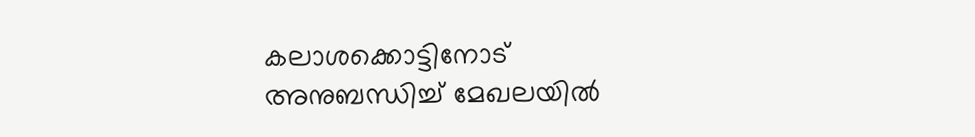കലാശക്കൊട്ടിനോട് അനുബന്ധിച്ച് മേഖലയിൽ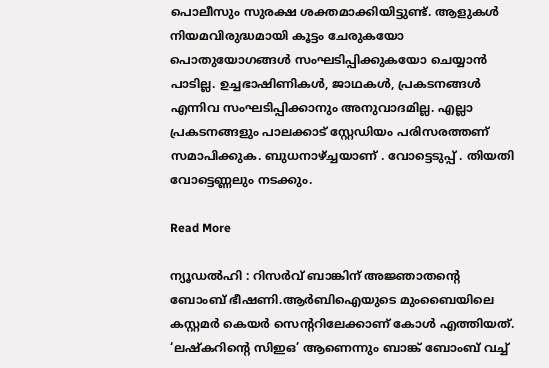പൊലീസും സുരക്ഷ ശക്തമാക്കിയിട്ടുണ്ട്. ആളുകൾ നിയമവിരുദ്ധമായി കൂട്ടം ചേരുകയോ പൊതുയോഗങ്ങൾ സംഘടിപ്പിക്കുകയോ ചെയ്യാൻ പാടില്ല. ഉച്ചഭാഷിണികൾ, ജാഥകൾ, പ്രകടനങ്ങൾ എന്നിവ സംഘടിപ്പിക്കാനും അനുവാദമില്ല. എല്ലാ പ്രകടനങ്ങളും പാലക്കാട് സ്റ്റേഡിയം പരിസരത്തണ് സമാപിക്കുക. ബുധനാഴ്ച്ചയാണ് . വോട്ടെടുപ്പ് . തിയതി വോട്ടെണ്ണലും നടക്കും.

Read More

ന്യൂഡൽഹി : റിസർവ് ബാങ്കിന് അജ്ഞാതന്റെ ബോംബ് ഭീഷണി.ആർബിഐയുടെ മുംബൈയിലെ കസ്റ്റമർ കെയർ സെൻ്ററിലേക്കാണ് കോൾ എത്തിയത്. ‘ലഷ്കറിൻ്റെ സിഇഒ’ ആണെന്നും ബാങ്ക് ബോംബ് വച്ച്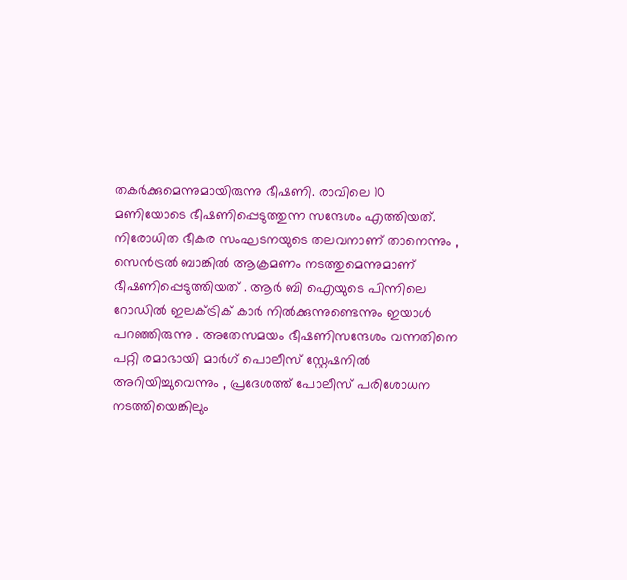തകർക്കുമെന്നുമായിരുന്നു ഭീഷണി. രാവിലെ 10 മണിയോടെ ഭീഷണിപ്പെടുത്തുന്ന സന്ദേശം എത്തിയത്. നിരോധിത ഭീകര സംഘടനയുടെ തലവനാണ് താനെന്നും , സെൻട്രൽ ബാങ്കിൽ ആക്രമണം നടത്തുമെന്നുമാണ് ഭീഷണിപ്പെടുത്തിയത് . ആർ ബി ഐയുടെ പിന്നിലെ റോഡിൽ ഇലക്ട്രിക് കാർ നിൽക്കുന്നുണ്ടെന്നും ഇയാൾ പറഞ്ഞിരുന്നു . അതേസമയം ഭീഷണിസന്ദേശം വന്നതിനെ പറ്റി രമാഭായി മാർഗ് പൊലീസ് സ്റ്റേഷനിൽ അറിയിച്ചുവെന്നും , പ്രദേശത്ത് പോലീസ് പരിശോധന നടത്തിയെങ്കിലും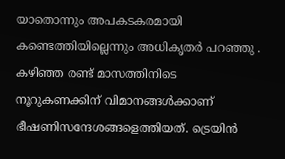യാതൊന്നും അപകടകരമായി കണ്ടെത്തിയില്ലെന്നും അധികൃതർ പറഞ്ഞു . കഴിഞ്ഞ രണ്ട് മാസത്തിനിടെ നൂറുകണക്കിന് വിമാനങ്ങൾക്കാണ് ഭീഷണിസന്ദേശങ്ങളെത്തിയത്. ട്രെയിൻ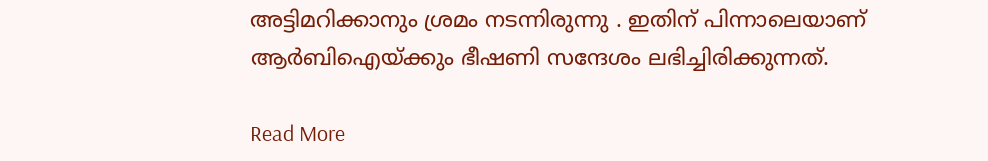അട്ടിമറിക്കാനും ശ്രമം നടന്നിരുന്നു . ഇതിന് പിന്നാലെയാണ് ആർബിഐയ്ക്കും ഭീഷണി സന്ദേശം ലഭിച്ചിരിക്കുന്നത്.

Read More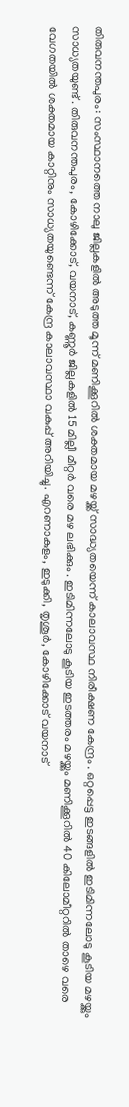തിരുവനന്തപുരം: സംസ്ഥാനത്തെ നാലു ജില്ലകളിൽ അടുത്ത മൂന്ന് മണിക്കൂറിൽ ശക്തമായ മഴയ്ക്ക് സാദ്ധ്യതയെന്ന് കാലാവസ്ഥ നിരീക്ഷണ കേന്ദ്രം . ഒറ്റപ്പെട്ട ഇടങ്ങളിൽ ഇടിമിന്നലോടു കൂടിയ മഴയ്ക്കും സാധ്യതയുണ്ട് . തിരുവനന്തപുരം, കോഴിക്കോട്, വയനാട്, കണ്ണൂർ ജില്ലകളിൽ 15 മില്ലീ മീറ്റർ വരെ മഴ ലഭിക്കും . ഇടിമിന്നലോടു കൂടിയ ഇടത്തരം മഴയ്ക്കും മണിക്കൂറിൽ 40 കിലോമീറ്ററിൽ താഴെ വരെ വേഗതയിൽ ശക്തമായ കാറ്റിനും സാധ്യതയുണ്ടെന്ന് കേന്ദ്ര കാലാവസ്ഥാ വകുപ്പ് അറിയിച്ചു. എറണാകുളം, ഇടുക്കി, തൃശൂർ, കോഴിക്കോട് വയനാട്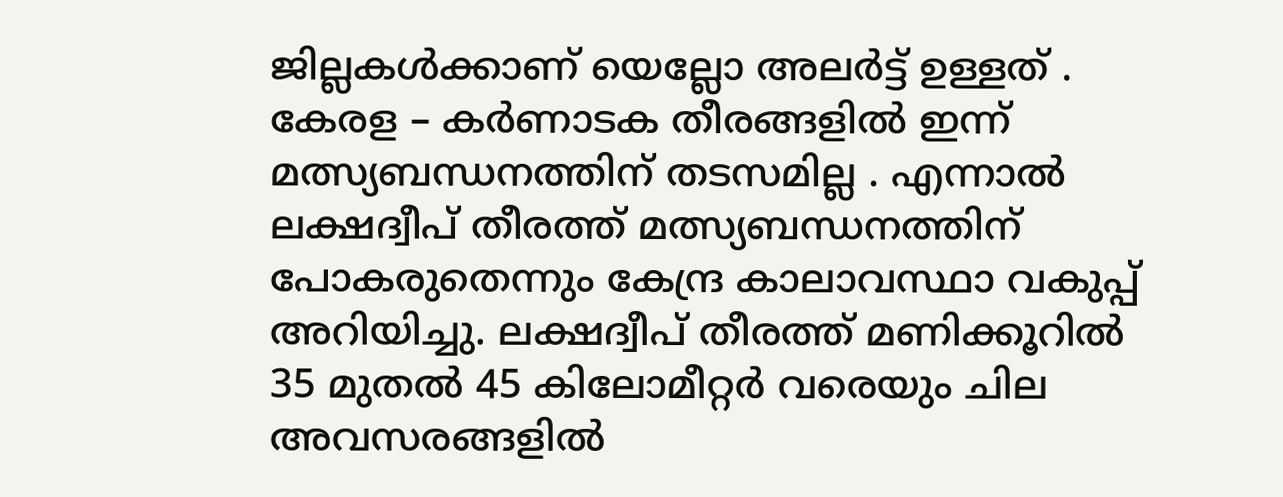ജില്ലകൾക്കാണ് യെല്ലോ അലർട്ട് ഉള്ളത് . കേരള – കർണാടക തീരങ്ങളിൽ ഇന്ന് മത്സ്യബന്ധനത്തിന് തടസമില്ല . എന്നാൽ ലക്ഷദ്വീപ് തീരത്ത് മത്സ്യബന്ധനത്തിന് പോകരുതെന്നും കേന്ദ്ര കാലാവസ്ഥാ വകുപ്പ് അറിയിച്ചു. ലക്ഷദ്വീപ് തീരത്ത് മണിക്കൂറിൽ 35 മുതൽ 45 കിലോമീറ്റർ വരെയും ചില അവസരങ്ങളിൽ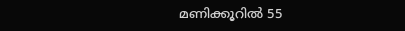മണിക്കൂറിൽ 55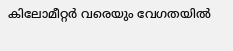കിലോമീറ്റർ വരെയും വേഗതയിൽ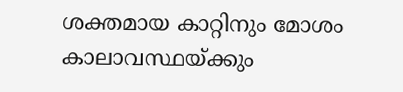ശക്തമായ കാറ്റിനും മോശം കാലാവസ്ഥയ്ക്കും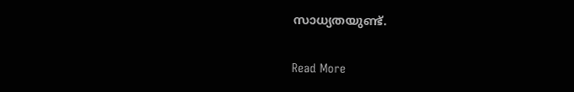സാധ്യതയുണ്ട്.

Read More